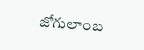జోగులాంబ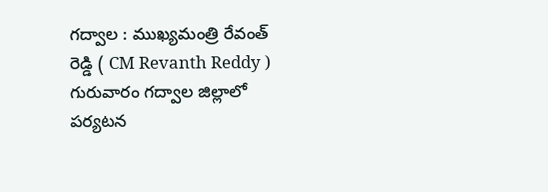గద్వాల : ముఖ్యమంత్రి రేవంత్ రెడ్డి ( CM Revanth Reddy ) గురువారం గద్వాల జిల్లాలో పర్యటన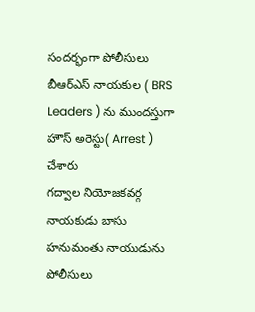సందర్భంగా పోలీసులు బీఆర్ఎస్ నాయకుల ( BRS Leaders ) ను ముందస్తుగా హౌస్ అరెస్టు( Arrest ) చేశారు
గద్వాల నియోజకవర్గ నాయకుడు బాసు హనుమంతు నాయుడును పోలీసులు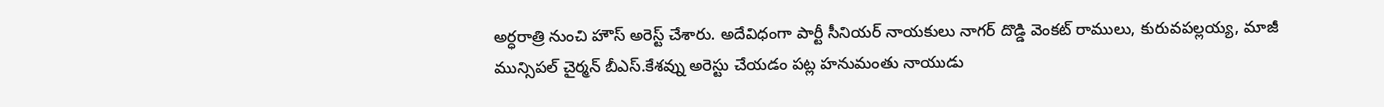అర్ధరాత్రి నుంచి హౌస్ అరెస్ట్ చేశారు. అదేవిధంగా పార్టీ సీనియర్ నాయకులు నాగర్ దొడ్డి వెంకట్ రాములు, కురువపల్లయ్య, మాజీ మున్సిపల్ చైర్మన్ బీఎస్.కేశవ్ను అరెస్టు చేయడం పట్ల హనుమంతు నాయుడు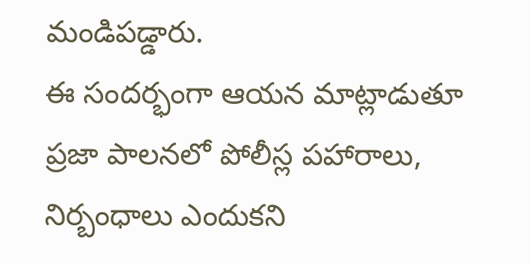మండిపడ్డారు.
ఈ సందర్భంగా ఆయన మాట్లాడుతూ ప్రజా పాలనలో పోలీస్ల పహారాలు, నిర్బంధాలు ఎందుకని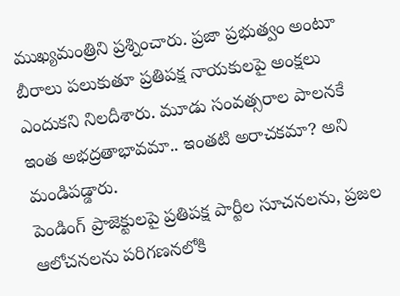ముఖ్యమంత్రిని ప్రశ్నించారు. ప్రజా ప్రభుత్వం అంటూ బీరాలు పలుకుతూ ప్రతిపక్ష నాయకులపై అంక్షలు ఎందుకని నిలదీశారు. మూడు సంవత్సరాల పాలనకే ఇంత అభద్రతాభావమా.. ఇంతటి అరాచకమా? అని మండిపడ్డారు.
పెండింగ్ ప్రాజెక్టులపై ప్రతిపక్ష పార్టీల సూచనలను, ప్రజల ఆలోచనలను పరిగణనలోకి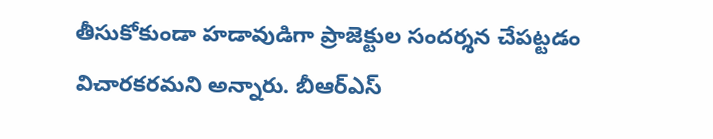తీసుకోకుండా హడావుడిగా ప్రాజెక్టుల సందర్శన చేపట్టడం విచారకరమని అన్నారు. బీఆర్ఎస్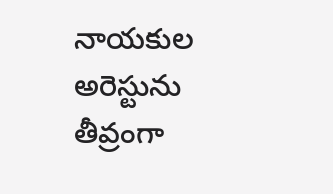నాయకుల అరెస్టును తీవ్రంగా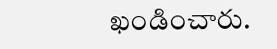ఖండించారు.